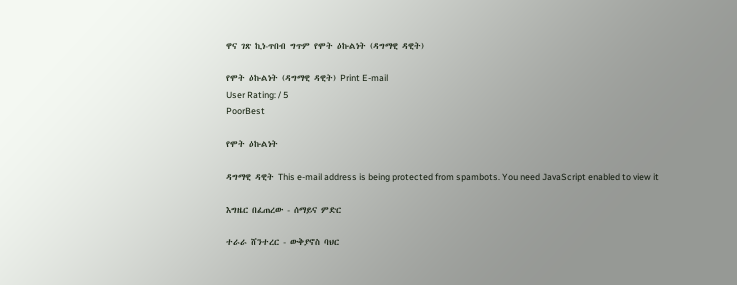ዋና ገጽ ኪነ-ጥበብ ግጥም የሞት ዕኩልነት (ዳግማዊ ዳዊት)

የሞት ዕኩልነት (ዳግማዊ ዳዊት) Print E-mail
User Rating: / 5
PoorBest

የሞት ዕኩልነት

ዳግማዊ ዳዊት This e-mail address is being protected from spambots. You need JavaScript enabled to view it

እግዜር በፈጠረው - ሰማይና ምድር

ተራራ ሸንተረር - ውቅያኖስ ባህር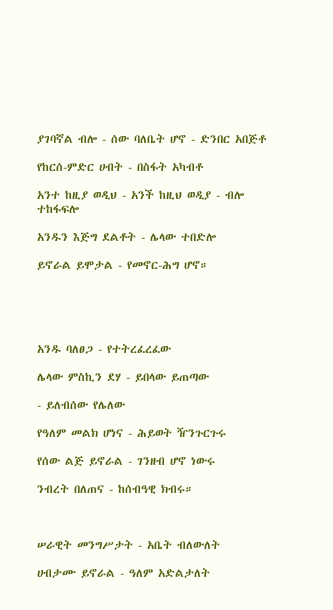ያገባኛል ብሎ - ሰው ባለቤት ሆኖ - ድንበር አበጅቶ

የከርሰ-ምድር ሀብት - በስፋት አካብቶ

አንተ ከዚያ ወዲህ - አንች ከዚህ ወዲያ - ብሎ ተከፋፍሎ

አንዱን እጅግ ደልቶት - ሌላው ተበድሎ

ይኖራል ይሞታል - የመኖር-ሕግ ሆኖ።





አንዱ ባለፀጋ - የተትረፈረፈው

ሌላው ምስኪን ደሃ - ይበላው ይጠጣው

- ይለብሰው የሌለው

የዓለም መልክ ሆነና - ሕይወት ዥንጉርጉሩ

የሰው ልጅ ይኖራል - ገንዘብ ሆኖ ነውሩ

ንብረት በለጠና - ከሰብዓዊ ክብሩ።



ሠራዊት መንግሥታት - አቤት ብለውለት

ሀብታሙ ይኖራል - ዓለም አድልታለት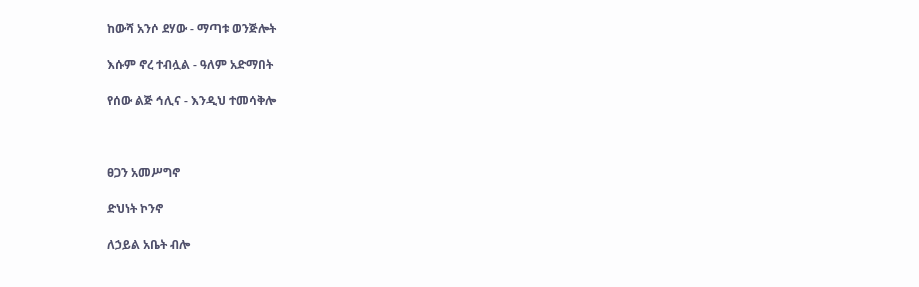ከውሻ አንሶ ደሃው - ማጣቱ ወንጅሎት

እሱም ኖረ ተብሏል - ዓለም አድማበት

የሰው ልጅ ኅሊና - እንዲህ ተመሳቅሎ



ፀጋን አመሥግኖ

ድህነት ኮንኖ

ለኃይል አቤት ብሎ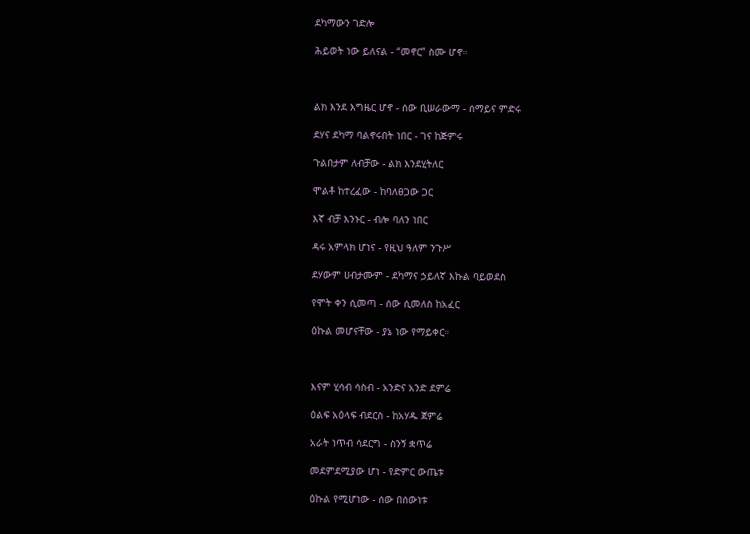ደካማውን ገድሎ

ሕይወት ነው ይለናል - “መኖር” ስሙ ሆኖ።



ልክ እንደ እግዜር ሆኖ - ሰው ቢሠራውማ - ሰማይና ምድሩ

ደሃና ደካማ ባልኖሩበት ነበር - ገና ከጅምሩ

ጉልበታም ለብቻው - ልክ እንደሂትለር

ሞልቶ ከተረፈው - ከባለፀጋው ጋር

እኛ ብቻ እንኑር - ብሎ ባለን ነበር

ዳሩ አምላክ ሆነና - የዚህ ዓለም ንጉሥ

ደሃውም ሀብታሙም - ደካማና ኃይለኛ እኩል ባይወደስ

የሞት ቀን ሲመጣ - ሰው ሲመለስ ከአፈር

ዕኩል መሆናቸው - ያኔ ነው የማይቀር።



እናም ሂሳብ ሳስብ - አንድና አንድ ደምሬ

ዕልፍ አዕላፍ ብደርስ - ከአሃዱ ጀምሬ

አራት ነጥብ ሳደርግ - ስንኝ ቋጥሬ

መደምደሚያው ሆነ - የድምር ውጤቱ

ዕኩል የሚሆነው - ሰው በሰውነቱ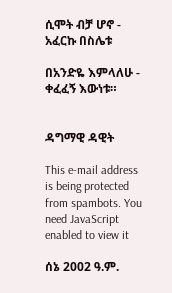ሲሞት ብቻ ሆኖ - አፈርኩ በስሌቱ

በአንድዬ እምላለሁ - ቀፈፈኝ እውነቱ።


ዳግማዊ ዳዊት

This e-mail address is being protected from spambots. You need JavaScript enabled to view it

ሰኔ 2002 ዓ.ም.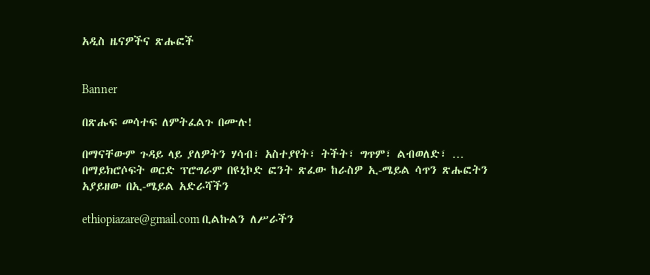አዲስ ዜናዎችና ጽሑፎች


Banner

በጽሑፍ መሳተፍ ለምትፈልጉ በሙሉ!

በማናቸውም ጉዳይ ላይ ያለዎትን ሃሳብ፣ አስተያየት፣ ትችት፣ ግጥም፣ ልብወለድ፣ … በማይክሮሶፍት ወርድ ፕሮግራም በዩኒኮድ ፎንት ጽፈው ከራስዎ ኢ-ሜይል ሳጥን ጽሑፎትን አያይዘው በኢ-ሜይል አድራሻችን

ethiopiazare@gmail.com ቢልኩልን ለሥራችን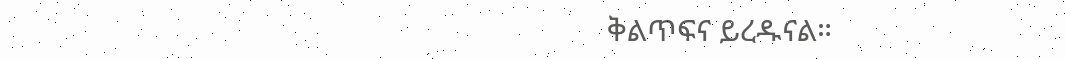ቅልጥፍና ይረዱናል።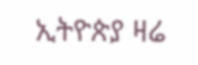ኢትዮጵያ ዛሬ